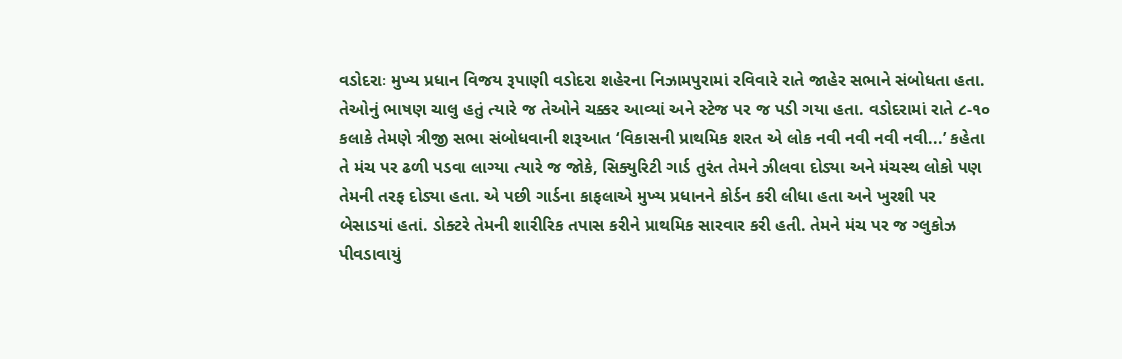વડોદરાઃ મુખ્ય પ્રધાન વિજય રૂપાણી વડોદરા શહેરના નિઝામપુરામાં રવિવારે રાતે જાહેર સભાને સંબોધતા હતા. તેઓનું ભાષણ ચાલુ હતું ત્યારે જ તેઓને ચક્કર આવ્યાં અને સ્ટેજ પર જ પડી ગયા હતા. વડોદરામાં રાતે ૮-૧૦ કલાકે તેમણે ત્રીજી સભા સંબોધવાની શરૂઆત ‘વિકાસની પ્રાથમિક શરત એ લોક નવી નવી નવી નવી...’ કહેતા તે મંચ પર ઢળી પડવા લાગ્યા ત્યારે જ જોકે, સિક્યુરિટી ગાર્ડ તુરંત તેમને ઝીલવા દોડ્યા અને મંચસ્થ લોકો પણ તેમની તરફ દોડ્યા હતા. એ પછી ગાર્ડના કાફલાએ મુખ્ય પ્રધાનને કોર્ડન કરી લીધા હતા અને ખુરશી પર બેસાડયાં હતાં. ડોક્ટરે તેમની શારીરિક તપાસ કરીને પ્રાથમિક સારવાર કરી હતી. તેમને મંચ પર જ ગ્લુકોઝ પીવડાવાયું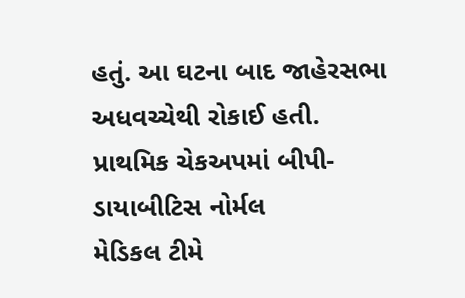હતું. આ ઘટના બાદ જાહેરસભા અધવચ્ચેથી રોકાઈ હતી.
પ્રાથમિક ચેકઅપમાં બીપી-ડાયાબીટિસ નોર્મલ
મેડિકલ ટીમે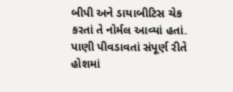બીપી અને ડાયાબીટિસ ચેક કરતાં તે નોર્મલ આવ્યાં હતાં. પાણી પીવડાવતાં સંપૂર્ણ રીતે હોશમાં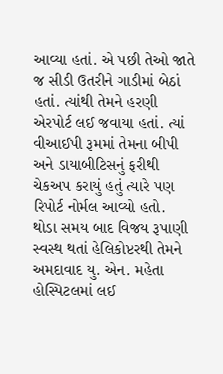આવ્યા હતાં. એ પછી તેઓ જાતે જ સીડી ઉતરીને ગાડીમાં બેઠાં હતાં. ત્યાંથી તેમને હરણી એરપોર્ટ લઈ જવાયા હતાં. ત્યાં વીઆઈપી રૂમમાં તેમના બીપી અને ડાયાબીટિસનું ફરીથી ચેકઅપ કરાયું હતું ત્યારે પણ રિપોર્ટ નોર્મલ આવ્યો હતો.
થોડા સમય બાદ વિજય રૂપાણી સ્વસ્થ થતાં હેલિકોપ્ટરથી તેમને અમદાવાદ યુ. એન. મહેતા હોસ્પિટલમાં લઈ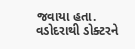જવાયા હતા. વડોદરાથી ડોક્ટરને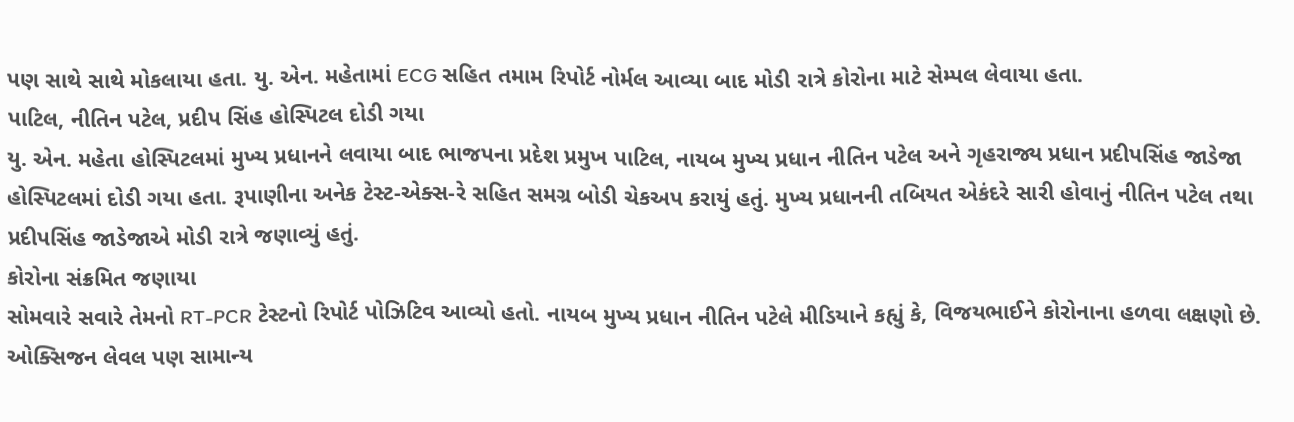પણ સાથે સાથે મોકલાયા હતા. યુ. એન. મહેતામાં ECG સહિત તમામ રિપોર્ટ નોર્મલ આવ્યા બાદ મોડી રાત્રે કોરોના માટે સેમ્પલ લેવાયા હતા.
પાટિલ, નીતિન પટેલ, પ્રદીપ સિંહ હોસ્પિટલ દોડી ગયા
યુ. એન. મહેતા હોસ્પિટલમાં મુખ્ય પ્રધાનને લવાયા બાદ ભાજપના પ્રદેશ પ્રમુખ પાટિલ, નાયબ મુખ્ય પ્રધાન નીતિન પટેલ અને ગૃહરાજ્ય પ્રધાન પ્રદીપસિંહ જાડેજા હોસ્પિટલમાં દોડી ગયા હતા. રૂપાણીના અનેક ટેસ્ટ-એક્સ-રે સહિત સમગ્ર બોડી ચેકઅપ કરાયું હતું. મુખ્ય પ્રધાનની તબિયત એકંદરે સારી હોવાનું નીતિન પટેલ તથા પ્રદીપસિંહ જાડેજાએ મોડી રાત્રે જણાવ્યું હતું.
કોરોના સંક્રમિત જણાયા
સોમવારે સવારે તેમનો RT-PCR ટેસ્ટનો રિપોર્ટ પોઝિટિવ આવ્યો હતો. નાયબ મુખ્ય પ્રધાન નીતિન પટેલે મીડિયાને કહ્યું કે, વિજયભાઈને કોરોનાના હળવા લક્ષણો છે. ઓક્સિજન લેવલ પણ સામાન્ય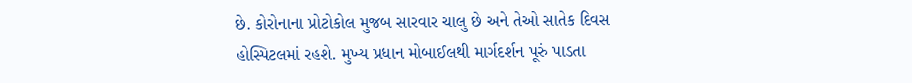છે. કોરોનાના પ્રોટોકોલ મુજબ સારવાર ચાલુ છે અને તેઓ સાતેક દિવસ હોસ્પિટલમાં રહશે. મુખ્ય પ્રધાન મોબાઈલથી માર્ગદર્શન પૂરું પાડતા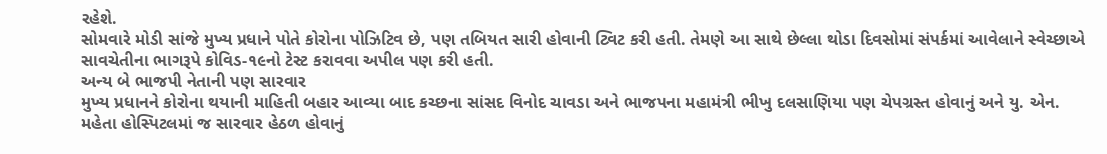રહેશે.
સોમવારે મોડી સાંજે મુખ્ય પ્રધાને પોતે કોરોના પોઝિટિવ છે, પણ તબિયત સારી હોવાની ટ્વિટ કરી હતી. તેમણે આ સાથે છેલ્લા થોડા દિવસોમાં સંપર્કમાં આવેલાને સ્વેચ્છાએ સાવચેતીના ભાગરૂપે કોવિડ-૧૯નો ટેસ્ટ કરાવવા અપીલ પણ કરી હતી.
અન્ય બે ભાજપી નેતાની પણ સારવાર
મુખ્ય પ્રધાનને કોરોના થયાની માહિતી બહાર આવ્યા બાદ કચ્છના સાંસદ વિનોદ ચાવડા અને ભાજપના મહામંત્રી ભીખુ દલસાણિયા પણ ચેપગ્રસ્ત હોવાનું અને યુ. એન. મહેતા હોસ્પિટલમાં જ સારવાર હેઠળ હોવાનું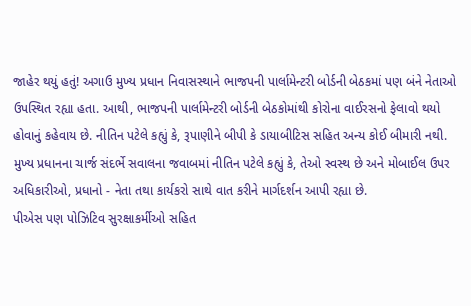જાહેર થયું હતું! અગાઉ મુખ્ય પ્રધાન નિવાસસ્થાને ભાજપની પાર્લામેન્ટરી બોર્ડની બેઠકમાં પણ બંને નેતાઓ ઉપસ્થિત રહ્યા હતા. આથી, ભાજપની પાર્લામેન્ટરી બોર્ડની બેઠકોમાંથી કોરોના વાઈરસનો ફેલાવો થયો હોવાનું કહેવાય છે. નીતિન પટેલે કહ્યું કે, રૂપાણીને બીપી કે ડાયાબીટિસ સહિત અન્ય કોઈ બીમારી નથી. મુખ્ય પ્રધાનના ચાર્જ સંદર્ભે સવાલના જવાબમાં નીતિન પટેલે કહ્યું કે, તેઓ સ્વસ્થ છે અને મોબાઈલ ઉપર અધિકારીઓ, પ્રધાનો - નેતા તથા કાર્યકરો સાથે વાત કરીને માર્ગદર્શન આપી રહ્યા છે.
પીએસ પણ પોઝિટિવ સુરક્ષાકર્મીઓ સહિત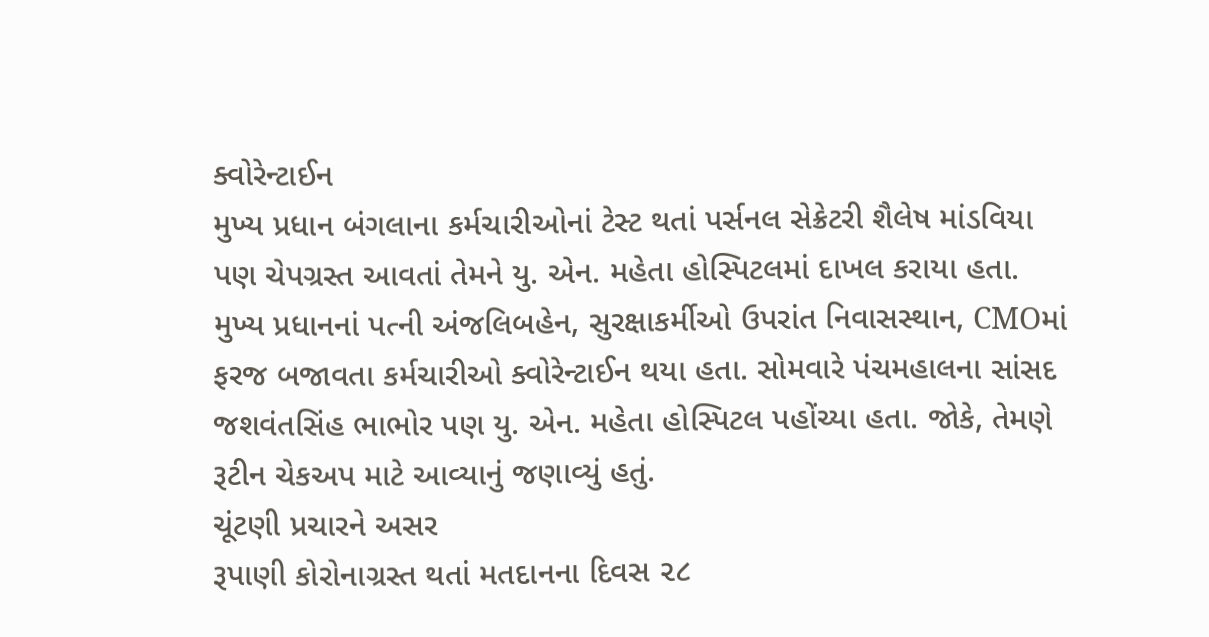ક્વોરેન્ટાઈન
મુખ્ય પ્રધાન બંગલાના કર્મચારીઓનાં ટેસ્ટ થતાં પર્સનલ સેક્રેટરી શૈલેષ માંડવિયા પણ ચેપગ્રસ્ત આવતાં તેમને યુ. એન. મહેતા હોસ્પિટલમાં દાખલ કરાયા હતા. મુખ્ય પ્રધાનનાં પત્ની અંજલિબહેન, સુરક્ષાકર્મીઓ ઉપરાંત નિવાસસ્થાન, CMOમાં ફરજ બજાવતા કર્મચારીઓ ક્વોરેન્ટાઈન થયા હતા. સોમવારે પંચમહાલના સાંસદ જશવંતસિંહ ભાભોર પણ યુ. એન. મહેતા હોસ્પિટલ પહોંચ્યા હતા. જોકે, તેમણે રૂટીન ચેકઅપ માટે આવ્યાનું જણાવ્યું હતું.
ચૂંટણી પ્રચારને અસર
રૂપાણી કોરોનાગ્રસ્ત થતાં મતદાનના દિવસ ૨૮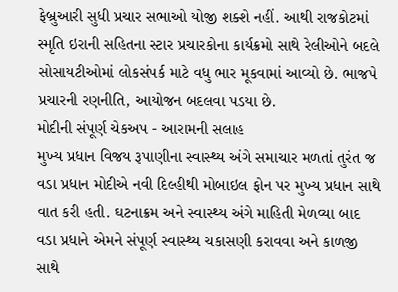ફેબ્રુઆરી સુધી પ્રચાર સભાઓ યોજી શક્શે નહીં. આથી રાજકોટમાં સ્મૃતિ ઇરાની સહિતના સ્ટાર પ્રચારકોના કાર્યક્રમો સાથે રેલીઓને બદલે સોસાયટીઓમાં લોકસંપર્ક માટે વધુ ભાર મૂકવામાં આવ્યો છે. ભાજપે પ્રચારની રણનીતિ, આયોજન બદલવા પડયા છે.
મોદીની સંપૂર્ણ ચેકઅપ - આરામની સલાહ
મુખ્ય પ્રધાન વિજય રૂપાણીના સ્વાસ્થ્ય અંગે સમાચાર મળતાં તુરંત જ વડા પ્રધાન મોદીએ નવી દિલ્હીથી મોબાઇલ ફોન પર મુખ્ય પ્રધાન સાથે વાત કરી હતી. ઘટનાક્રમ અને સ્વાસ્થ્ય અંગે માહિતી મેળવ્યા બાદ વડા પ્રધાને એમને સંપૂર્ણ સ્વાસ્થ્ય ચકાસણી કરાવવા અને કાળજી સાથે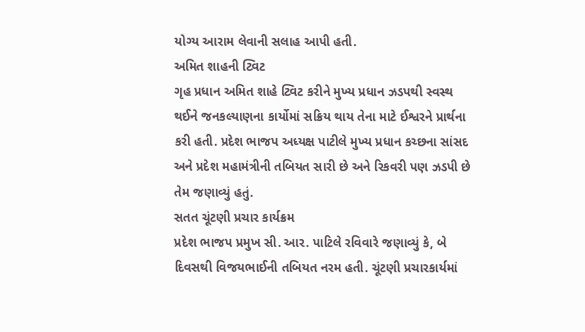યોગ્ય આરામ લેવાની સલાહ આપી હતી.
અમિત શાહની ટ્વિટ
ગૃહ પ્રધાન અમિત શાહે ટ્વિટ કરીને મુખ્ય પ્રધાન ઝડપથી સ્વસ્થ થઈને જનકલ્યાણના કાર્યોમાં સક્રિય થાય તેના માટે ઈશ્વરને પ્રાર્થના કરી હતી. પ્રદેશ ભાજપ અધ્યક્ષ પાટીલે મુખ્ય પ્રધાન કચ્છના સાંસદ અને પ્રદેશ મહામંત્રીની તબિયત સારી છે અને રિકવરી પણ ઝડપી છે તેમ જણાવ્યું હતું.
સતત ચૂંટણી પ્રચાર કાર્યક્રમ
પ્રદેશ ભાજપ પ્રમુખ સી. આર. પાટિલે રવિવારે જણાવ્યું કે, બે દિવસથી વિજયભાઈની તબિયત નરમ હતી. ચૂંટણી પ્રચારકાર્યમાં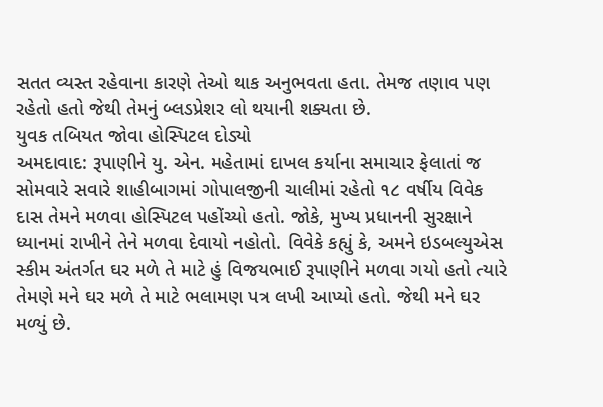સતત વ્યસ્ત રહેવાના કારણે તેઓ થાક અનુભવતા હતા. તેમજ તણાવ પણ રહેતો હતો જેથી તેમનું બ્લડપ્રેશર લો થયાની શક્યતા છે.
યુવક તબિયત જોવા હોસ્પિટલ દોડ્યો
અમદાવાદ: રૂપાણીને યુ. એન. મહેતામાં દાખલ કર્યાના સમાચાર ફેલાતાં જ સોમવારે સવારે શાહીબાગમાં ગોપાલજીની ચાલીમાં રહેતો ૧૮ વર્ષીય વિવેક દાસ તેમને મળવા હોસ્પિટલ પહોંચ્યો હતો. જોકે, મુખ્ય પ્રધાનની સુરક્ષાને ધ્યાનમાં રાખીને તેને મળવા દેવાયો નહોતો. વિવેકે કહ્યું કે, અમને ઇડબલ્યુએસ સ્કીમ અંતર્ગત ઘર મળે તે માટે હું વિજયભાઈ રૂપાણીને મળવા ગયો હતો ત્યારે તેમણે મને ઘર મળે તે માટે ભલામણ પત્ર લખી આપ્યો હતો. જેથી મને ઘર મળ્યું છે.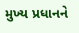મુખ્ય પ્રધાનને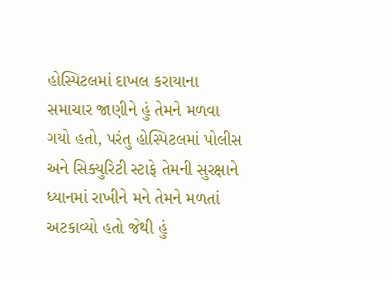હોસ્પિટલમાં દાખલ કરાયાના સમાચાર જાણીને હું તેમને મળવા ગયો હતો, પરંતુ હોસ્પિટલમાં પોલીસ અને સિક્યુરિટી સ્ટાફે તેમની સુરક્ષાને ધ્યાનમાં રાખીને મને તેમને મળતાં અટકાવ્યો હતો જેથી હું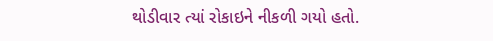થોડીવાર ત્યાં રોકાઇને નીકળી ગયો હતો.